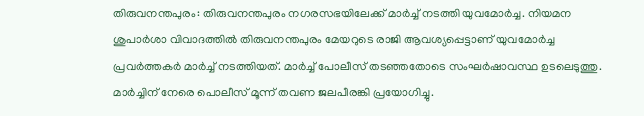തിരുവനന്തപുരം: തിരുവനന്തപുരം നഗരസഭയിലേക്ക് മാർച്ച് നടത്തി യുവമോർച്ച. നിയമന ശുപാർശാ വിവാദത്തിൽ തിരുവനന്തപുരം മേയറുടെ രാജി ആവശ്യപ്പെട്ടാണ് യുവമോർച്ച പ്രവർത്തകർ മാർച്ച് നടത്തിയത്. മാർച്ച് പോലീസ് തടഞ്ഞതോടെ സംഘർഷാവസ്ഥ ഉടലെടുത്തു. മാർച്ചിന് നേരെ പൊലീസ് മൂന്ന് തവണ ജലപീരങ്കി പ്രയോഗിച്ചു.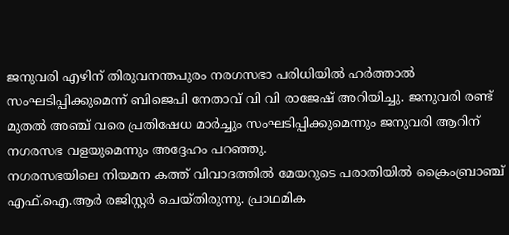ജനുവരി എഴിന് തിരുവനന്തപുരം നരഗസഭാ പരിധിയിൽ ഹർത്താൽ സംഘടിപ്പിക്കുമെന്ന് ബിജെപി നേതാവ് വി വി രാജേഷ് അറിയിച്ചു. ജനുവരി രണ്ട് മുതൽ അഞ്ച് വരെ പ്രതിഷേധ മാർച്ചും സംഘടിപ്പിക്കുമെന്നും ജനുവരി ആറിന് നഗരസഭ വളയുമെന്നും അദ്ദേഹം പറഞ്ഞു.
നഗരസഭയിലെ നിയമന കത്ത് വിവാദത്തിൽ മേയറുടെ പരാതിയിൽ ക്രൈംബ്രാഞ്ച് എഫ്.ഐ.ആർ രജിസ്റ്റർ ചെയ്തിരുന്നു. പ്രാഥമിക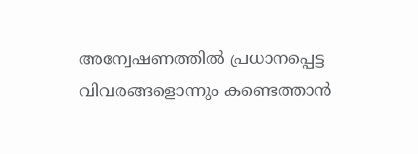അന്വേഷണത്തിൽ പ്രധാനപ്പെട്ട വിവരങ്ങളൊന്നും കണ്ടെത്താൻ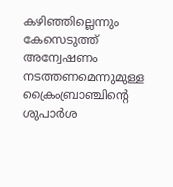കഴിഞ്ഞില്ലെന്നും കേസെടുത്ത് അന്വേഷണം നടത്തണമെന്നുമുള്ള ക്രൈംബ്രാഞ്ചിന്റെ ശുപാർശ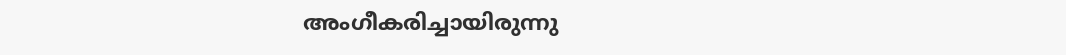അംഗീകരിച്ചായിരുന്നു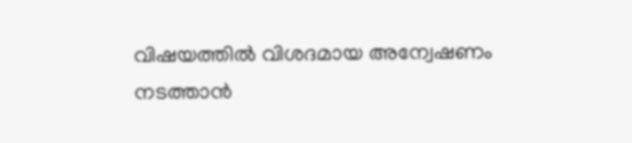വിഷയത്തിൽ വിശദമായ അന്വേഷണം നടത്താൻ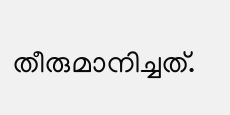തീരുമാനിച്ചത്.